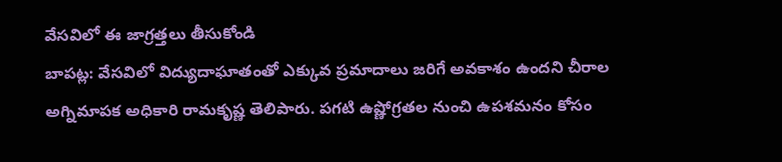వేసవిలో ఈ జాగ్రత్తలు తీసుకోండి
బాపట్ల: వేసవిలో విద్యుదాఘాతంతో ఎక్కువ ప్రమాదాలు జరిగే అవకాశం ఉందని చీరాల అగ్నిమాపక అధికారి రామకృష్ణ తెలిపారు. పగటి ఉష్ణోగ్రతల నుంచి ఉపశమనం కోసం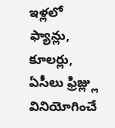ఇళ్లలో ఫ్యాన్లు, కూలర్లు, ఏసీలు ఫ్రిజ్ల్లు వినియోగించే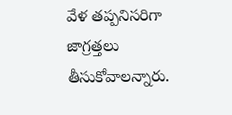వేళ తప్పనిసరిగా జాగ్రత్తలు తీసుకోవాలన్నారు.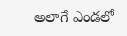అలాగే ఎండలో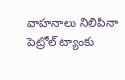వాహనాలు నిలిపినా పెట్రోల్ ట్యాంకు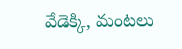వేడెక్కి, మంటలు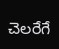చెలరేగే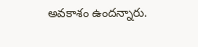అవకాశం ఉందన్నారు.